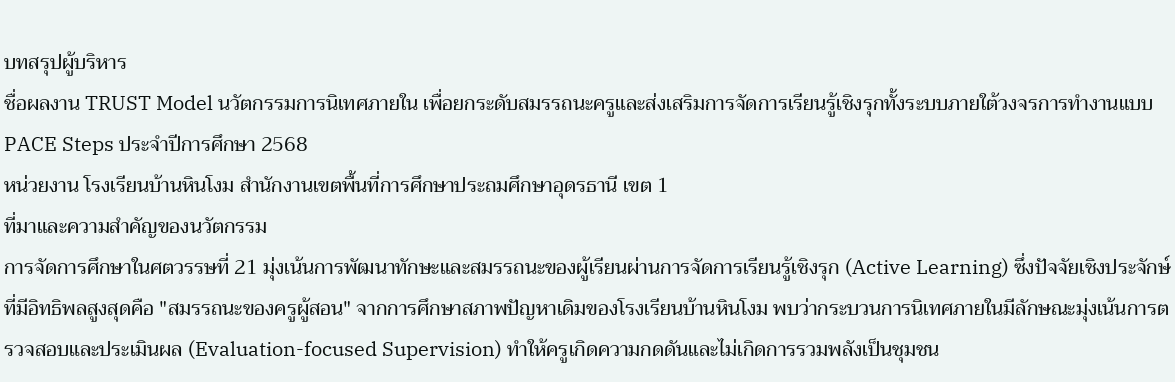บทสรุปผู้บริหาร
ชื่อผลงาน TRUST Model นวัตกรรมการนิเทศภายใน เพื่อยกระดับสมรรถนะครูและส่งเสริมการจัดการเรียนรู้เชิงรุกทั้งระบบภายใต้วงจรการทำงานแบบ PACE Steps ประจำปีการศึกษา 2568
หน่วยงาน โรงเรียนบ้านหินโงม สำนักงานเขตพื้นที่การศึกษาประถมศึกษาอุดรธานี เขต 1
ที่มาและความสำคัญของนวัตกรรม
การจัดการศึกษาในศตวรรษที่ 21 มุ่งเน้นการพัฒนาทักษะและสมรรถนะของผู้เรียนผ่านการจัดการเรียนรู้เชิงรุก (Active Learning) ซึ่งปัจจัยเชิงประจักษ์ที่มีอิทธิพลสูงสุดคือ "สมรรถนะของครูผู้สอน" จากการศึกษาสภาพปัญหาเดิมของโรงเรียนบ้านหินโงม พบว่ากระบวนการนิเทศภายในมีลักษณะมุ่งเน้นการตรวจสอบและประเมินผล (Evaluation-focused Supervision) ทำให้ครูเกิดความกดดันและไม่เกิดการรวมพลังเป็นชุมชน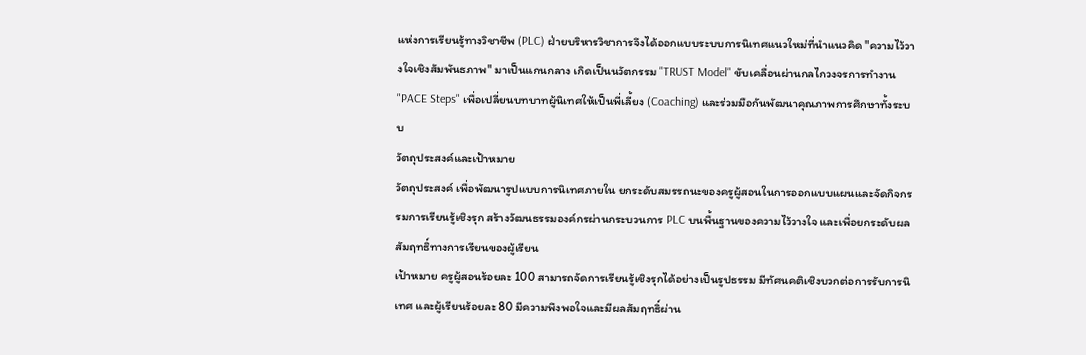แห่งการเรียนรู้ทางวิชาชีพ (PLC) ฝ่ายบริหารวิชาการจึงได้ออกแบบระบบการนิเทศแนวใหม่ที่นำแนวคิด "ความไว้วางใจเชิงสัมพันธภาพ" มาเป็นแกนกลาง เกิดเป็นนวัตกรรม "TRUST Model" ขับเคลื่อนผ่านกลไกวงจรการทำงาน "PACE Steps" เพื่อเปลี่ยนบทบาทผู้นิเทศให้เป็นพี่เลี้ยง (Coaching) และร่วมมือกันพัฒนาคุณภาพการศึกษาทั้งระบบ
วัตถุประสงค์และเป้าหมาย
วัตถุประสงค์ เพื่อพัฒนารูปแบบการนิเทศภายใน ยกระดับสมรรถนะของครูผู้สอนในการออกแบบแผนและจัดกิจกรรมการเรียนรู้เชิงรุก สร้างวัฒนธรรมองค์กรผ่านกระบวนการ PLC บนพื้นฐานของความไว้วางใจ และเพื่อยกระดับผลสัมฤทธิ์ทางการเรียนของผู้เรียน
เป้าหมาย ครูผู้สอนร้อยละ 100 สามารถจัดการเรียนรู้เชิงรุกได้อย่างเป็นรูปธรรม มีทัศนคติเชิงบวกต่อการรับการนิเทศ และผู้เรียนร้อยละ 80 มีความพึงพอใจและมีผลสัมฤทธิ์ผ่าน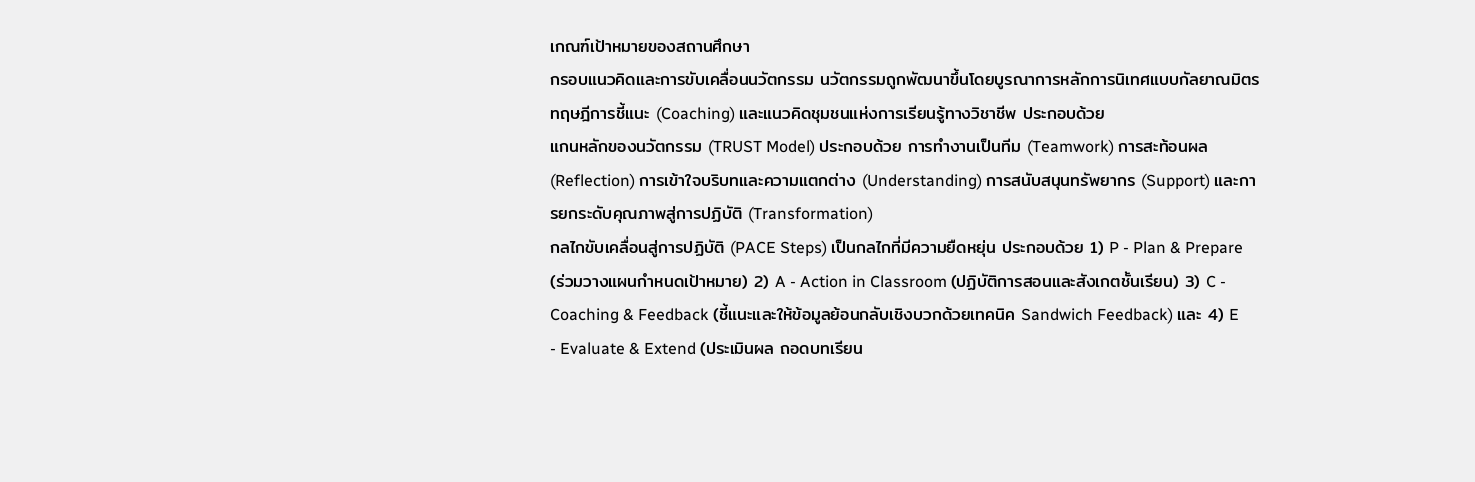เกณฑ์เป้าหมายของสถานศึกษา
กรอบแนวคิดและการขับเคลื่อนนวัตกรรม นวัตกรรมถูกพัฒนาขึ้นโดยบูรณาการหลักการนิเทศแบบกัลยาณมิตร ทฤษฎีการชี้แนะ (Coaching) และแนวคิดชุมชนแห่งการเรียนรู้ทางวิชาชีพ ประกอบด้วย
แกนหลักของนวัตกรรม (TRUST Model) ประกอบด้วย การทำงานเป็นทีม (Teamwork) การสะท้อนผล (Reflection) การเข้าใจบริบทและความแตกต่าง (Understanding) การสนับสนุนทรัพยากร (Support) และการยกระดับคุณภาพสู่การปฏิบัติ (Transformation)
กลไกขับเคลื่อนสู่การปฏิบัติ (PACE Steps) เป็นกลไกที่มีความยืดหยุ่น ประกอบด้วย 1) P - Plan & Prepare (ร่วมวางแผนกำหนดเป้าหมาย) 2) A - Action in Classroom (ปฏิบัติการสอนและสังเกตชั้นเรียน) 3) C - Coaching & Feedback (ชี้แนะและให้ข้อมูลย้อนกลับเชิงบวกด้วยเทคนิค Sandwich Feedback) และ 4) E - Evaluate & Extend (ประเมินผล ถอดบทเรียน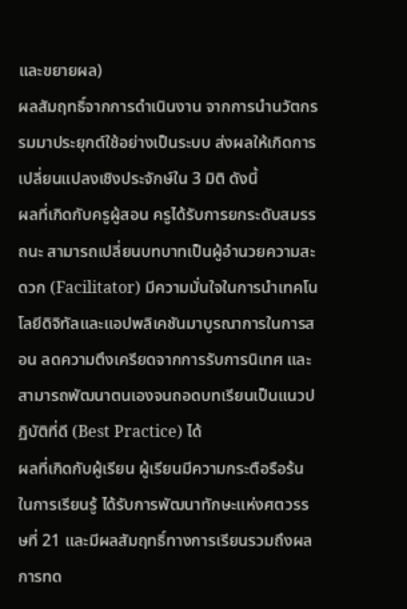และขยายผล)
ผลสัมฤทธิ์จากการดำเนินงาน จากการนำนวัตกรรมมาประยุกต์ใช้อย่างเป็นระบบ ส่งผลให้เกิดการเปลี่ยนแปลงเชิงประจักษ์ใน 3 มิติ ดังนี้
ผลที่เกิดกับครูผู้สอน ครูได้รับการยกระดับสมรรถนะ สามารถเปลี่ยนบทบาทเป็นผู้อำนวยความสะดวก (Facilitator) มีความมั่นใจในการนำเทคโนโลยีดิจิทัลและแอปพลิเคชันมาบูรณาการในการสอน ลดความตึงเครียดจากการรับการนิเทศ และสามารถพัฒนาตนเองจนถอดบทเรียนเป็นแนวปฏิบัติที่ดี (Best Practice) ได้
ผลที่เกิดกับผู้เรียน ผู้เรียนมีความกระตือรือร้นในการเรียนรู้ ได้รับการพัฒนาทักษะแห่งศตวรรษที่ 21 และมีผลสัมฤทธิ์ทางการเรียนรวมถึงผลการทด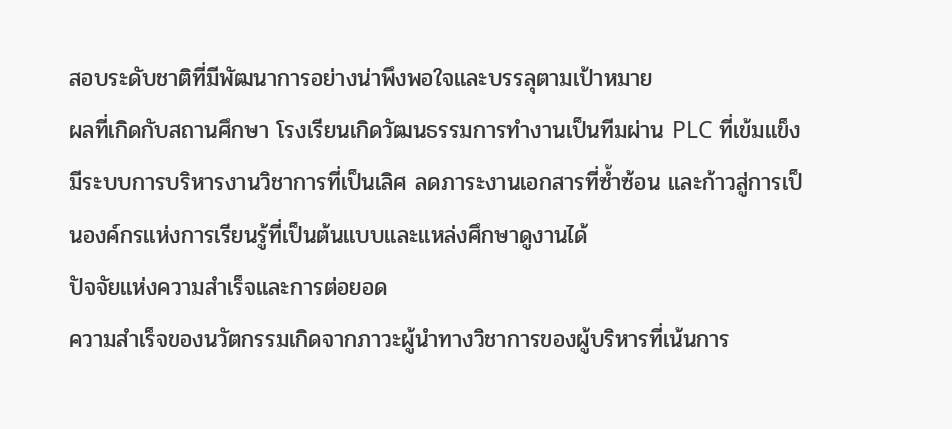สอบระดับชาติที่มีพัฒนาการอย่างน่าพึงพอใจและบรรลุตามเป้าหมาย
ผลที่เกิดกับสถานศึกษา โรงเรียนเกิดวัฒนธรรมการทำงานเป็นทีมผ่าน PLC ที่เข้มแข็ง มีระบบการบริหารงานวิชาการที่เป็นเลิศ ลดภาระงานเอกสารที่ซ้ำซ้อน และก้าวสู่การเป็นองค์กรแห่งการเรียนรู้ที่เป็นต้นแบบและแหล่งศึกษาดูงานได้
ปัจจัยแห่งความสำเร็จและการต่อยอด
ความสำเร็จของนวัตกรรมเกิดจากภาวะผู้นำทางวิชาการของผู้บริหารที่เน้นการ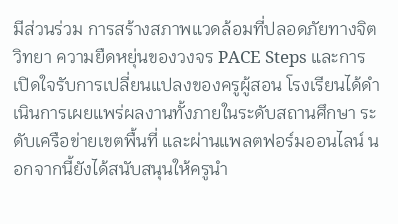มีส่วนร่วม การสร้างสภาพแวดล้อมที่ปลอดภัยทางจิตวิทยา ความยืดหยุ่นของวงจร PACE Steps และการเปิดใจรับการเปลี่ยนแปลงของครูผู้สอน โรงเรียนได้ดำเนินการเผยแพร่ผลงานทั้งภายในระดับสถานศึกษา ระดับเครือข่ายเขตพื้นที่ และผ่านแพลตฟอร์มออนไลน์ นอกจากนี้ยังได้สนับสนุนให้ครูนำ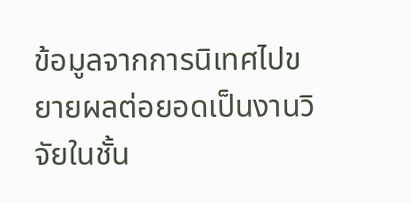ข้อมูลจากการนิเทศไปขยายผลต่อยอดเป็นงานวิจัยในชั้น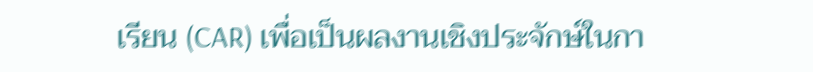เรียน (CAR) เพื่อเป็นผลงานเชิงประจักษ์ในกา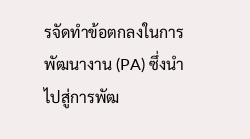รจัดทำข้อตกลงในการพัฒนางาน (PA) ซึ่งนำไปสู่การพัฒ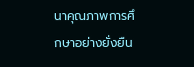นาคุณภาพการศึกษาอย่างยั่งยืน